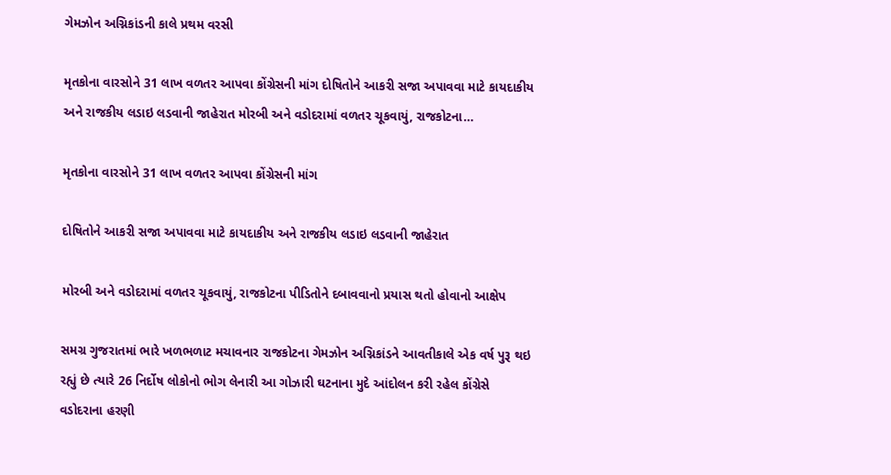ગેમઝોન અગ્નિકાંડની કાલે પ્રથમ વરસી

મૃતકોના વારસોને 31 લાખ વળતર આપવા કોંગ્રેસની માંગ દોષિતોને આકરી સજા અપાવવા માટે કાયદાકીય અને રાજકીય લડાઇ લડવાની જાહેરાત મોરબી અને વડોદરામાં વળતર ચૂકવાયું, રાજકોટના…

મૃતકોના વારસોને 31 લાખ વળતર આપવા કોંગ્રેસની માંગ

દોષિતોને આકરી સજા અપાવવા માટે કાયદાકીય અને રાજકીય લડાઇ લડવાની જાહેરાત

મોરબી અને વડોદરામાં વળતર ચૂકવાયું, રાજકોટના પીડિતોને દબાવવાનો પ્રયાસ થતો હોવાનો આક્ષેપ

સમગ્ર ગુજરાતમાં ભારે ખળભળાટ મચાવનાર રાજકોટના ગેમઝોન અગ્નિકાંડને આવતીકાલે એક વર્ષ પુરૂ થઇ રહ્યું છે ત્યારે 26 નિર્દોષ લોકોનો ભોગ લેનારી આ ગોઝારી ઘટનાના મુદે આંદોલન કરી રહેલ કોંગ્રેસે વડોદરાના હરણી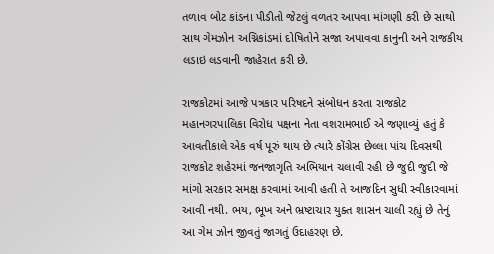તળાવ બોટ કાંડના પીડીતો જેટલું વળતર આપવા માંગણી કરી છે સાથો સાથ ગેમઝોન અગ્નિકાંડમાં દોષિતોને સજા અપાવવા કાનુની અને રાજકીય લડાઇ લડવાની જાહેરાત કરી છે.

રાજકોટમાં આજે પત્રકાર પરિષદને સંબોધન કરતા રાજકોટ મહાનગરપાલિકા વિરોધ પક્ષના નેતા વશરામભાઈ એ જણાવ્યું હતું કે આવતીકાલે એક વર્ષ પૂરું થાય છે ત્યારે કોંગ્રેસ છેલ્લા પાંચ દિવસથી રાજકોટ શહેરમાં જનજાગૃતિ અભિયાન ચલાવી રહી છે જુદી જુદી જે માંગો સરકાર સમક્ષ કરવામાં આવી હતી તે આજદિન સુધી સ્વીકારવામાં આવી નથી. ભય, ભૂખ અને ભ્રષ્ટાચાર યુક્ત શાસન ચાલી રહ્યું છે તેનું આ ગેમ ઝોન જીવતું જાગતું ઉદાહરણ છે.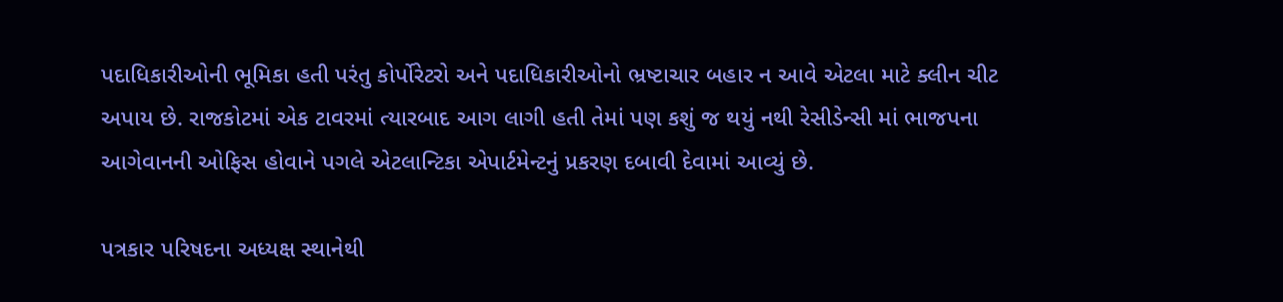પદાધિકારીઓની ભૂમિકા હતી પરંતુ કોર્પોરેટરો અને પદાધિકારીઓનો ભ્રષ્ટાચાર બહાર ન આવે એટલા માટે ક્લીન ચીટ અપાય છે. રાજકોટમાં એક ટાવરમાં ત્યારબાદ આગ લાગી હતી તેમાં પણ કશું જ થયું નથી રેસીડેન્સી માં ભાજપના આગેવાનની ઓફિસ હોવાને પગલે એટલાન્ટિકા એપાર્ટમેન્ટનું પ્રકરણ દબાવી દેવામાં આવ્યું છે.

પત્રકાર પરિષદના અધ્યક્ષ સ્થાનેથી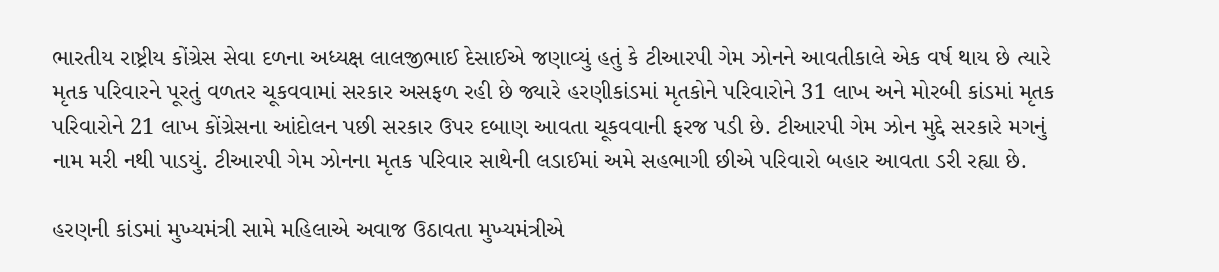ભારતીય રાષ્ટ્રીય કોંગ્રેસ સેવા દળના અધ્યક્ષ લાલજીભાઈ દેસાઈએ જણાવ્યું હતું કે ટીઆરપી ગેમ ઝોનને આવતીકાલે એક વર્ષ થાય છે ત્યારે મૃતક પરિવારને પૂરતું વળતર ચૂકવવામાં સરકાર અસફળ રહી છે જ્યારે હરણીકાંડમાં મૃતકોને પરિવારોને 31 લાખ અને મોરબી કાંડમાં મૃતક પરિવારોને 21 લાખ કોંગ્રેસના આંદોલન પછી સરકાર ઉપર દબાણ આવતા ચૂકવવાની ફરજ પડી છે. ટીઆરપી ગેમ ઝોન મુદ્દે સરકારે મગનું નામ મરી નથી પાડયું. ટીઆરપી ગેમ ઝોનના મૃતક પરિવાર સાથેની લડાઈમાં અમે સહભાગી છીએ પરિવારો બહાર આવતા ડરી રહ્યા છે.

હરણની કાંડમાં મુખ્યમંત્રી સામે મહિલાએ અવાજ ઉઠાવતા મુખ્યમંત્રીએ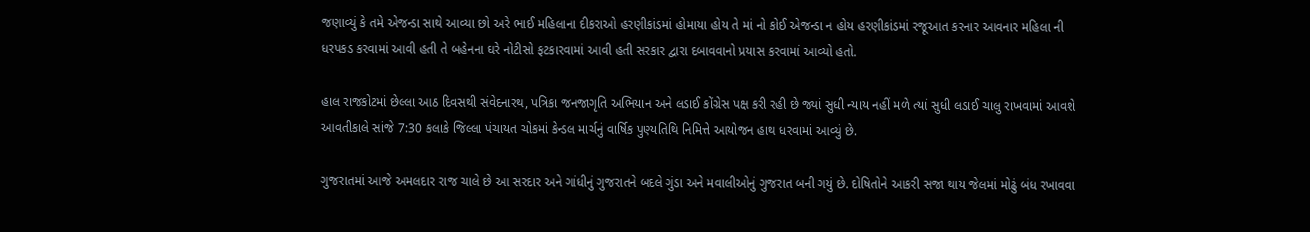જણાવ્યું કે તમે એજન્ડા સાથે આવ્યા છો અરે ભાઈ મહિલાના દીકરાઓ હરણીકાંડમાં હોમાયા હોય તે માં નો કોઈ એજન્ડા ન હોય હરણીકાંડમાં રજૂઆત કરનાર આવનાર મહિલા ની ધરપકડ કરવામાં આવી હતી તે બહેનના ઘરે નોટીસો ફટકારવામાં આવી હતી સરકાર દ્વારા દબાવવાનો પ્રયાસ કરવામાં આવ્યો હતો.

હાલ રાજકોટમાં છેલ્લા આઠ દિવસથી સંવેદનારથ, પત્રિકા જનજાગૃતિ અભિયાન અને લડાઈ કોંગ્રેસ પક્ષ કરી રહી છે જ્યાં સુધી ન્યાય નહીં મળે ત્યાં સુધી લડાઈ ચાલુ રાખવામાં આવશે આવતીકાલે સાંજે 7:30 કલાકે જિલ્લા પંચાયત ચોકમાં કેન્ડલ માર્ચનું વાર્ષિક પુણ્યતિથિ નિમિત્તે આયોજન હાથ ધરવામાં આવ્યું છે.

ગુજરાતમાં આજે અમલદાર રાજ ચાલે છે આ સરદાર અને ગાંધીનું ગુજરાતને બદલે ગુંડા અને મવાલીઓનું ગુજરાત બની ગયું છે. દોષિતોને આકરી સજા થાય જેલમાં મોઢું બંધ રખાવવા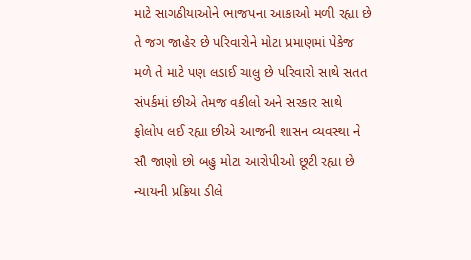માટે સાગઠીયાઓને ભાજપના આકાઓ મળી રહ્યા છે તે જગ જાહેર છે પરિવારોને મોટા પ્રમાણમાં પેકેજ મળે તે માટે પણ લડાઈ ચાલુ છે પરિવારો સાથે સતત સંપર્કમાં છીએ તેમજ વકીલો અને સરકાર સાથે ફોલોપ લઈ રહ્યા છીએ આજની શાસન વ્યવસ્થા ને સૌ જાણો છો બહુ મોટા આરોપીઓ છૂટી રહ્યા છે ન્યાયની પ્રક્રિયા ડીલે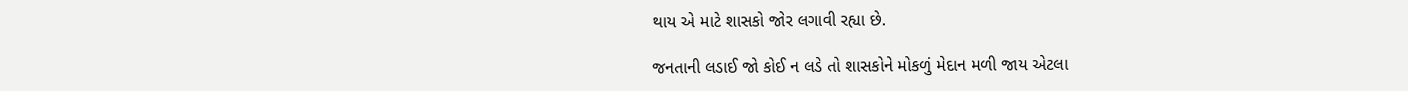થાય એ માટે શાસકો જોર લગાવી રહ્યા છે.

જનતાની લડાઈ જો કોઈ ન લડે તો શાસકોને મોકળું મેદાન મળી જાય એટલા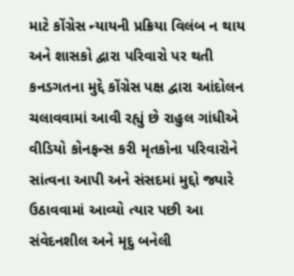માટે કોંગ્રેસ ન્યાયની પ્રક્રિયા વિલંબ ન થાય અને શાસકો દ્વારા પરિવારો પર થતી કનડગતના મુદ્દે કોંગ્રેસ પક્ષ દ્વારા આંદોલન ચલાવવામાં આવી રહ્યું છે રાહુલ ગાંધીએ વીડિયો કોનફન્સ કરી મૃતકોના પરિવારોને સાંત્વના આપી અને સંસદમાં મુદ્દો જ્યારે ઉઠાવવામાં આવ્યો ત્યાર પછી આ સંવેદનશીલ અને મૃદુ બનેલી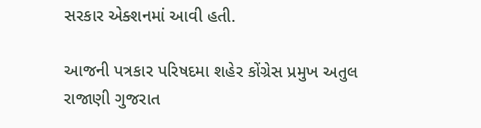સરકાર એક્શનમાં આવી હતી.

આજની પત્રકાર પરિષદમા શહેર કોંગ્રેસ પ્રમુખ અતુલ રાજાણી ગુજરાત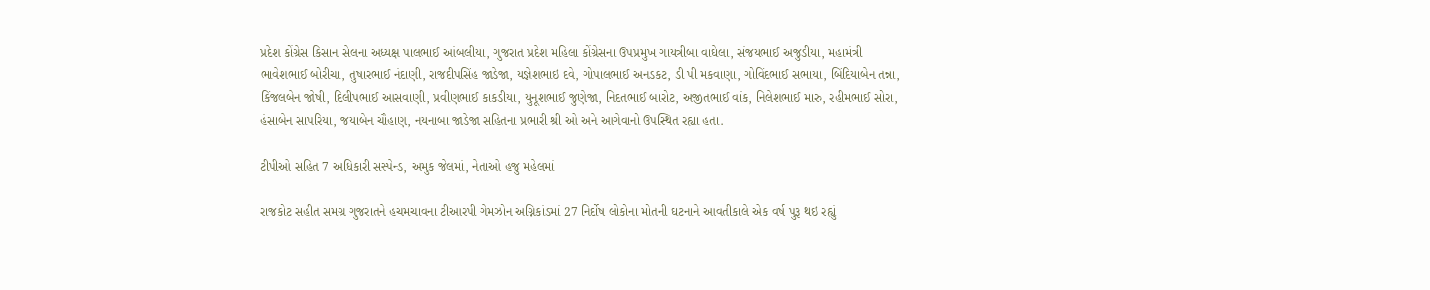પ્રદેશ કોંગ્રેસ કિસાન સેલના અધ્યક્ષ પાલભાઈ આંબલીયા, ગુજરાત પ્રદેશ મહિલા કોંગ્રેસના ઉપપ્રમુખ ગાયત્રીબા વાઘેલા, સંજયભાઈ અજુડીયા, મહામંત્રી ભાવેશભાઈ બોરીચા, તુષારભાઈ નંદાણી, રાજદીપસિંહ જાડેજા, યજ્ઞેશભાઇ દવે, ગોપાલભાઈ અનડકટ, ડી પી મકવાણા, ગોવિંદભાઈ સભાયા, બિંદિયાબેન તન્ના, કિંજલબેન જોષી, દિલીપભાઈ આસવાણી, પ્રવીણભાઈ કાકડીયા, યુનૂશભાઈ જુણેજા, નિદતભાઈ બારોટ, અજીતભાઈ વાંક, નિલેશભાઈ મારુ, રહીમભાઈ સોરા, હંસાબેન સાપરિયા, જયાબેન ચૌહાણ, નયનાબા જાડેજા સહિતના પ્રભારી શ્રી ઓ અને આગેવાનો ઉપસ્થિત રહ્યા હતા.

ટીપીઓ સહિત 7 અધિકારી સસ્પેન્ડ, અમુક જેલમાં, નેતાઓ હજુ મહેલમાં

રાજકોટ સહીત સમગ્ર ગુજરાતને હચમચાવના ટીઆરપી ગેમઝોન અગ્નિકાંડમાં 27 નિર્દોષ લોકોના મોતની ઘટનાને આવતીકાલે એક વર્ષ પુરૂ થઇ રહ્યું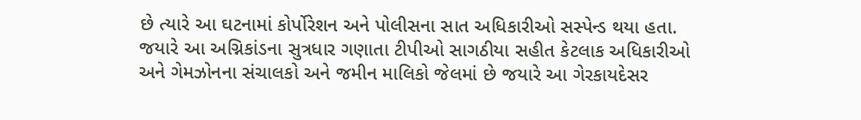છે ત્યારે આ ઘટનામાં કોર્પોરેશન અને પોલીસના સાત અધિકારીઓ સસ્પેન્ડ થયા હતા. જયારે આ અગ્નિકાંડના સુત્રધાર ગણાતા ટીપીઓ સાગઠીયા સહીત કેટલાક અધિકારીઓ અને ગેમઝોનના સંચાલકો અને જમીન માલિકો જેલમાં છે જયારે આ ગેરકાયદેસર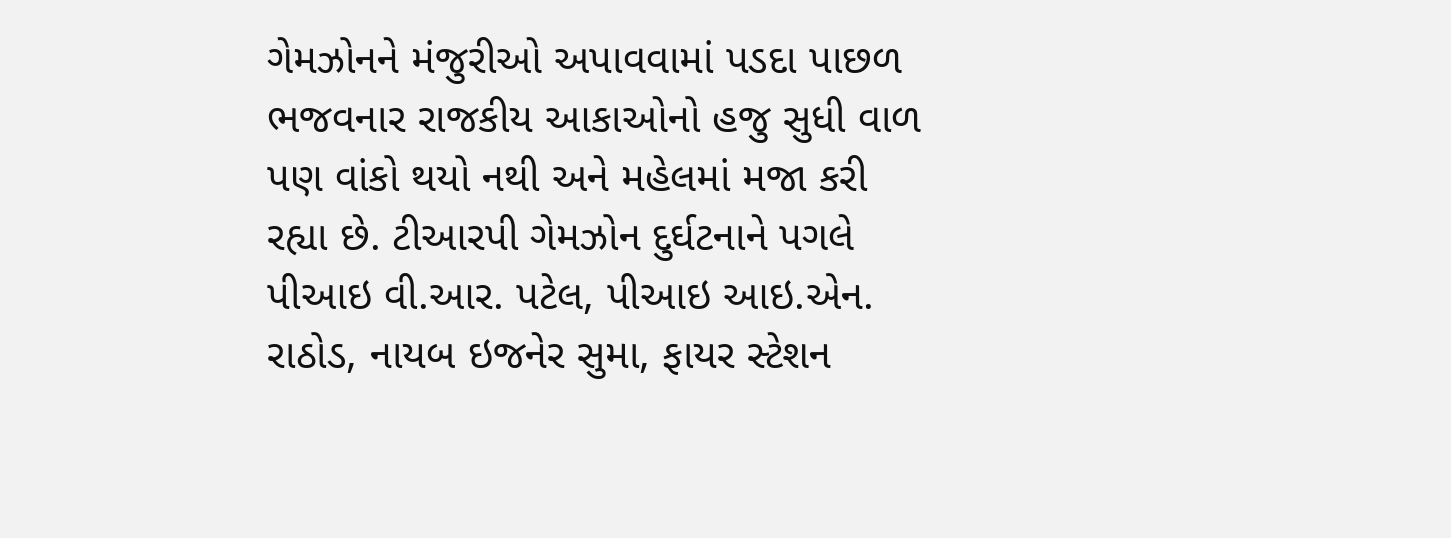ગેમઝોનને મંજુરીઓ અપાવવામાં પડદા પાછળ ભજવનાર રાજકીય આકાઓનો હજુ સુધી વાળ પણ વાંકો થયો નથી અને મહેલમાં મજા કરી રહ્યા છે. ટીઆરપી ગેમઝોન દુર્ઘટનાને પગલે પીઆઇ વી.આર. પટેલ, પીઆઇ આઇ.એન. રાઠોડ, નાયબ ઇજનેર સુમા, ફાયર સ્ટેશન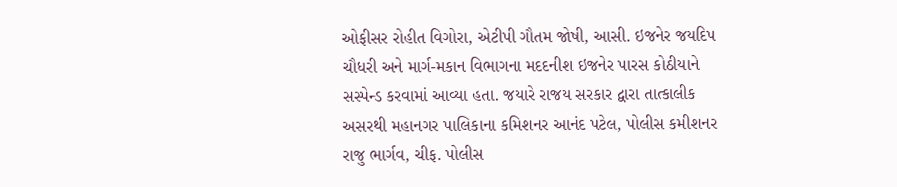ઓફીસર રોહીત વિગોરા, એટીપી ગૌતમ જોષી, આસી. ઇજનેર જયદિપ ચૌધરી અને માર્ગ-મકાન વિભાગના મદદનીશ ઇજનેર પારસ કોઠીયાને સસ્પેન્ડ કરવામાં આવ્યા હતા. જયારે રાજય સરકાર દ્વારા તાત્કાલીક અસરથી મહાનગર પાલિકાના કમિશનર આનંદ પટેલ, પોલીસ કમીશનર રાજુ ભાર્ગવ, ચીફ. પોલીસ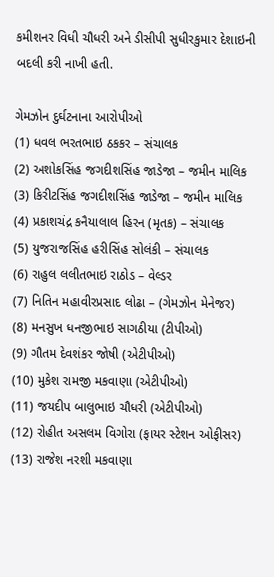કમીશનર વિધી ચૌધરી અને ડીસીપી સુધીરકુમાર દેશાઇની બદલી કરી નાખી હતી.

ગેમઝોન દુર્ઘટનાના આરોપીઓ
(1) ધવલ ભરતભાઇ ઠકકર – સંચાલક
(2) અશોકસિંહ જગદીશસિંહ જાડેજા – જમીન માલિક
(3) કિરીટસિંહ જગદીશસિંહ જાડેજા – જમીન માલિક
(4) પ્રકાશચંદ્ર કનૈયાલાલ હિરન (મૃતક) – સંચાલક
(5) યુજરાજસિંહ હરીસિંહ સોલંકી – સંચાલક
(6) રાહુલ લલીતભાઇ રાઠોડ – વેલ્ડર
(7) નિતિન મહાવીરપ્રસાદ લોઢા – (ગેમઝોન મેનેજર)
(8) મનસુખ ધનજીભાઇ સાગઠીયા (ટીપીઓ)
(9) ગૌતમ દેવશંકર જોષી (એટીપીઓ)
(10) મુકેશ રામજી મકવાણા (એટીપીઓ)
(11) જયદીપ બાલુભાઇ ચૌધરી (એટીપીઓ)
(12) રોહીત અસલમ વિગોરા (ફાયર સ્ટેશન ઓફીસર)
(13) રાજેશ નરશી મકવાણા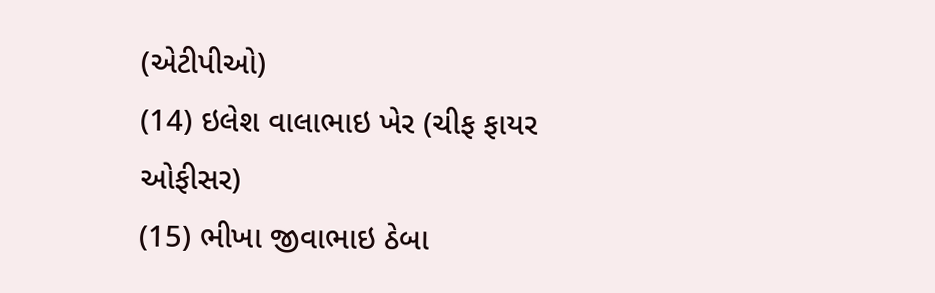(એટીપીઓ)
(14) ઇલેશ વાલાભાઇ ખેર (ચીફ ફાયર ઓફીસર)
(15) ભીખા જીવાભાઇ ઠેબા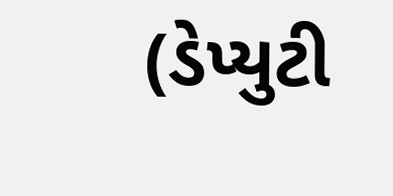(ડેપ્યુટી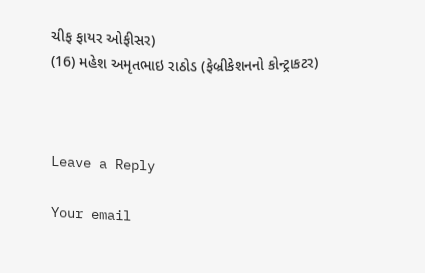ચીફ ફાયર ઓફીસર)
(16) મહેશ અમૃતભાઇ રાઠોડ (ફેબ્રીકેશનનો કોન્ટ્રાકટર)



Leave a Reply

Your email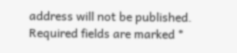address will not be published. Required fields are marked *